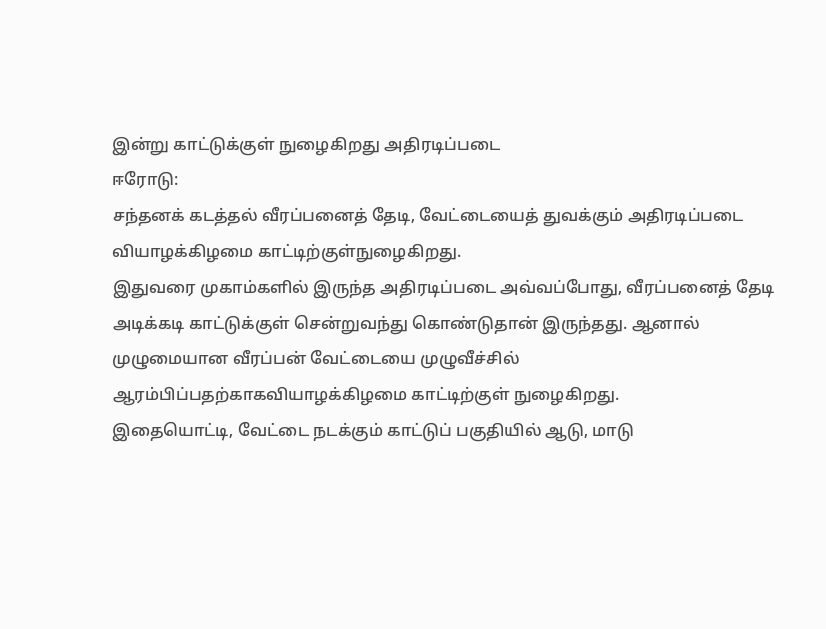இன்று காட்டுக்குள் நுழைகிறது அதிரடிப்படை
ஈரோடு:
சந்தனக் கடத்தல் வீரப்பனைத் தேடி, வேட்டையைத் துவக்கும் அதிரடிப்படை வியாழக்கிழமை காட்டிற்குள்நுழைகிறது.
இதுவரை முகாம்களில் இருந்த அதிரடிப்படை அவ்வப்போது, வீரப்பனைத் தேடி அடிக்கடி காட்டுக்குள் சென்றுவந்து கொண்டுதான் இருந்தது. ஆனால் முழுமையான வீரப்பன் வேட்டையை முழுவீச்சில் ஆரம்பிப்பதற்காகவியாழக்கிழமை காட்டிற்குள் நுழைகிறது.
இதையொட்டி, வேட்டை நடக்கும் காட்டுப் பகுதியில் ஆடு, மாடு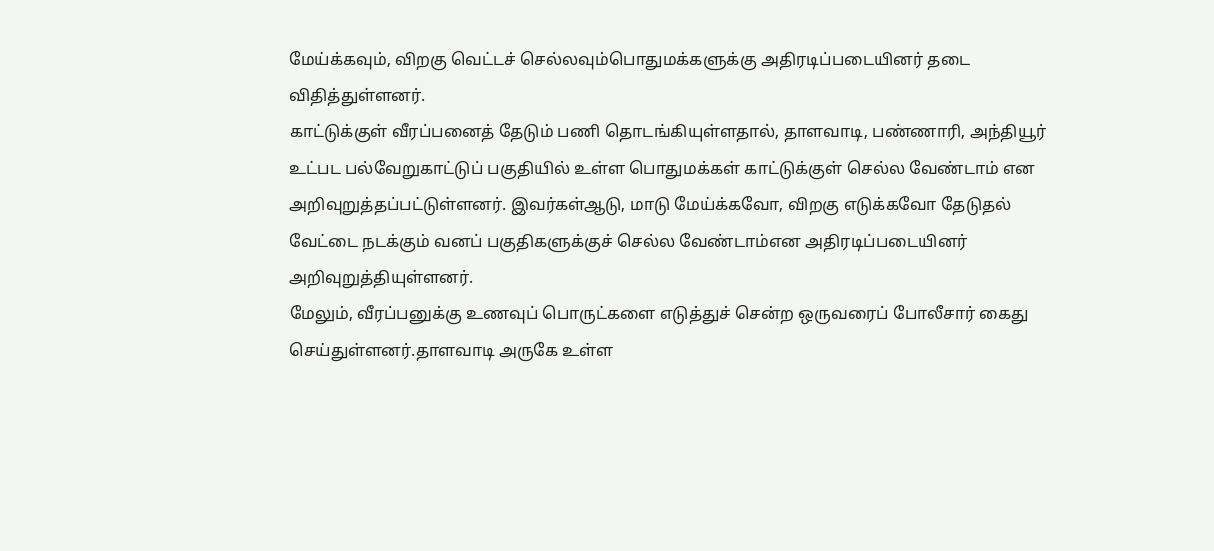மேய்க்கவும், விறகு வெட்டச் செல்லவும்பொதுமக்களுக்கு அதிரடிப்படையினர் தடை விதித்துள்ளனர்.
காட்டுக்குள் வீரப்பனைத் தேடும் பணி தொடங்கியுள்ளதால், தாளவாடி, பண்ணாரி, அந்தியூர் உட்பட பல்வேறுகாட்டுப் பகுதியில் உள்ள பொதுமக்கள் காட்டுக்குள் செல்ல வேண்டாம் என அறிவுறுத்தப்பட்டுள்ளனர். இவர்கள்ஆடு, மாடு மேய்க்கவோ, விறகு எடுக்கவோ தேடுதல் வேட்டை நடக்கும் வனப் பகுதிகளுக்குச் செல்ல வேண்டாம்என அதிரடிப்படையினர் அறிவுறுத்தியுள்ளனர்.
மேலும், வீரப்பனுக்கு உணவுப் பொருட்களை எடுத்துச் சென்ற ஒருவரைப் போலீசார் கைது செய்துள்ளனர்.தாளவாடி அருகே உள்ள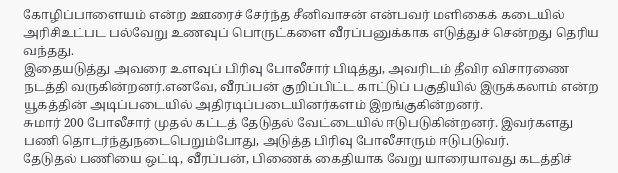கோழிப்பாளையம் என்ற ஊரைச் சேர்ந்த சீனிவாசன் என்பவர் மளிகைக் கடையில் அரிசிஉட்பட பல்வேறு உணவுப் பொருட்களை வீரப்பனுக்காக எடுத்துச் சென்றது தெரிய வந்தது.
இதையடுத்து அவரை உளவுப் பிரிவு போலீசார் பிடித்து, அவரிடம் தீவிர விசாரணை நடத்தி வருகின்றனர்.எனவே, வீரப்பன் குறிப்பிட்ட காட்டுப் பகுதியில் இருக்கலாம் என்ற யூகத்தின் அடிப்படையில் அதிரடிப்படையினர்களம் இறங்குகின்றனர்.
சுமார் 200 போலீசார் முதல் கட்டத் தேடுதல் வேட்டையில் ஈடுபடுகின்றனர். இவர்களது பணி தொடர்ந்துநடைபெறும்போது, அடுத்த பிரிவு போலீசாரும் ஈடுபடுவர்.
தேடுதல் பணியை ஒட்டி, வீரப்பன், பிணைக் கைதியாக வேறு யாரையாவது கடத்திச்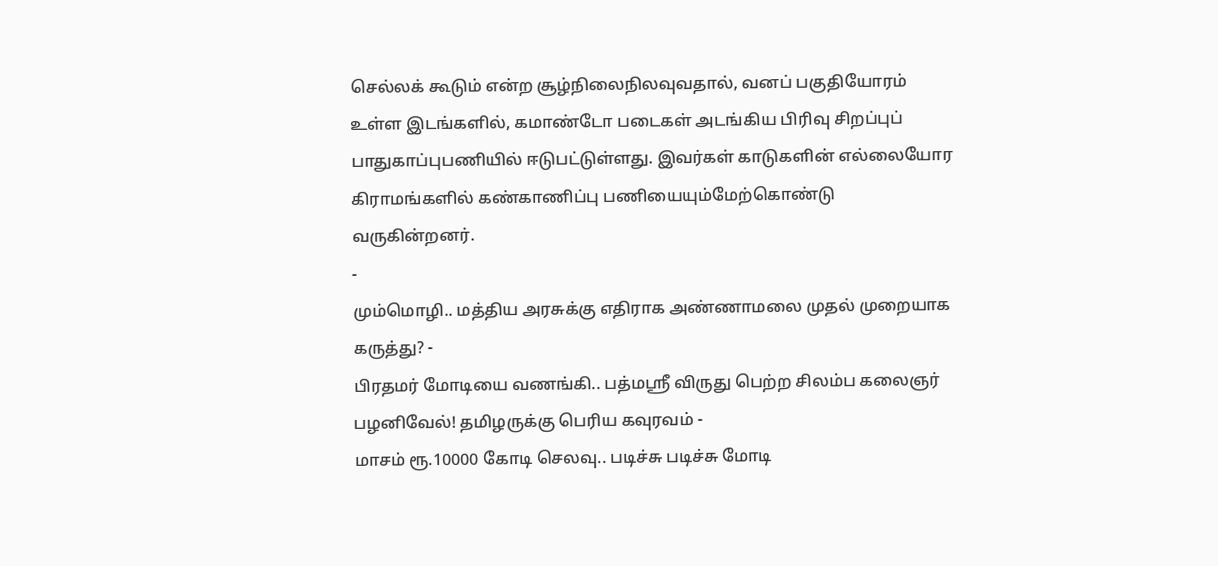செல்லக் கூடும் என்ற சூழ்நிலைநிலவுவதால், வனப் பகுதியோரம் உள்ள இடங்களில், கமாண்டோ படைகள் அடங்கிய பிரிவு சிறப்புப் பாதுகாப்புபணியில் ஈடுபட்டுள்ளது. இவர்கள் காடுகளின் எல்லையோர கிராமங்களில் கண்காணிப்பு பணியையும்மேற்கொண்டு வருகின்றனர்.
-
மும்மொழி.. மத்திய அரசுக்கு எதிராக அண்ணாமலை முதல் முறையாக கருத்து? -
பிரதமர் மோடியை வணங்கி.. பத்மஸ்ரீ விருது பெற்ற சிலம்ப கலைஞர் பழனிவேல்! தமிழருக்கு பெரிய கவுரவம் -
மாசம் ரூ.10000 கோடி செலவு.. படிச்சு படிச்சு மோடி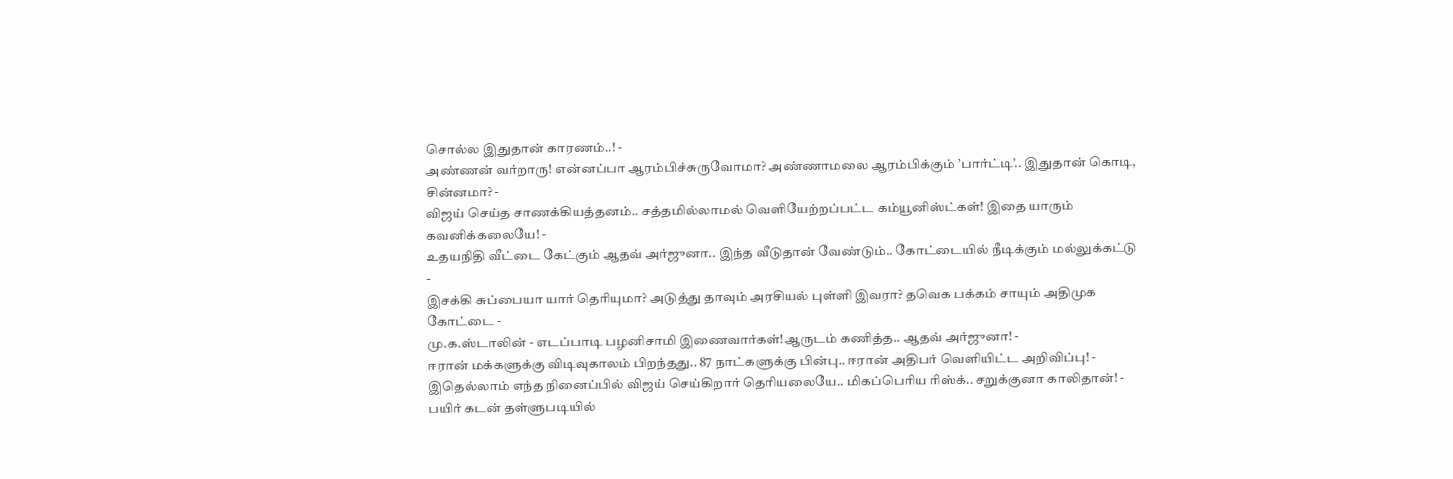சொல்ல இதுதான் காரணம்..! -
அண்ணன் வர்றாரு! என்னப்பா ஆரம்பிச்சுருவோமா? அண்ணாமலை ஆரம்பிக்கும் ’பார்ட்டி’.. இதுதான் கொடி, சின்னமா? -
விஜய் செய்த சாணக்கியத்தனம்.. சத்தமில்லாமல் வெளியேற்றப்பட்ட கம்யூனிஸ்ட்கள்! இதை யாரும் கவனிக்கலையே! -
உதயநிதி வீட்டை கேட்கும் ஆதவ் அர்ஜுனா.. இந்த வீடுதான் வேண்டும்.. கோட்டையில் நீடிக்கும் மல்லுக்கட்டு -
இசக்கி சுப்பையா யார் தெரியுமா? அடுத்து தாவும் அரசியல் புள்ளி இவரா? தவெக பக்கம் சாயும் அதிமுக கோட்டை -
மு.க.ஸ்டாலின் - எடப்பாடி பழனிசாமி இணைவார்கள்!ஆருடம் கணித்த.. ஆதவ் அர்ஜுனா! -
ஈரான் மக்களுக்கு விடிவுகாலம் பிறந்தது.. 87 நாட்களுக்கு பின்பு.. ஈரான் அதிபர் வெளியிட்ட அறிவிப்பு! -
இதெல்லாம் எந்த நினைப்பில் விஜய் செய்கிறார் தெரியலையே.. மிகப்பெரிய ரிஸ்க்.. சறுக்குனா காலிதான்! -
பயிர் கடன் தள்ளுபடியில்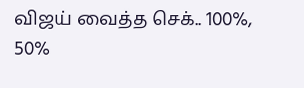விஜய் வைத்த செக்.. 100%, 50%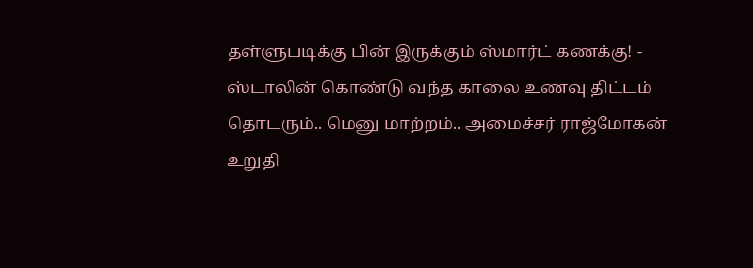தள்ளுபடிக்கு பின் இருக்கும் ஸ்மார்ட் கணக்கு! -
ஸ்டாலின் கொண்டு வந்த காலை உணவு திட்டம் தொடரும்.. மெனு மாற்றம்.. அமைச்சர் ராஜ்மோகன் உறுதி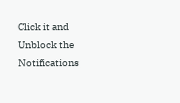Click it and Unblock the Notifications